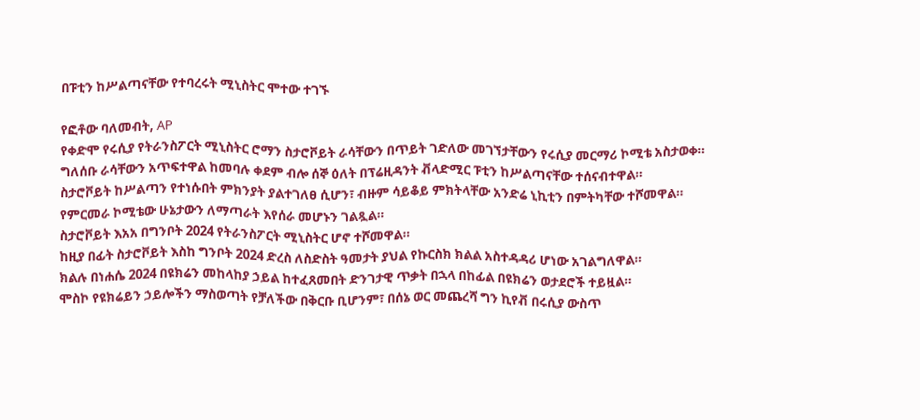በፑቲን ከሥልጣናቸው የተባረሩት ሚኒስትር ሞተው ተገኙ

የፎቶው ባለመብት, AP
የቀድሞ የሩሲያ የትራንስፖርት ሚኒስትር ሮማን ስታሮቮይት ራሳቸውን በጥይት ገድለው መገኘታቸውን የሩሲያ መርማሪ ኮሚቴ አስታወቀ።
ግለሰቡ ራሳቸውን አጥፍተዋል ከመባሉ ቀደም ብሎ ሰኞ ዕለት በፕሬዚዳንት ቭላድሚር ፑቲን ከሥልጣናቸው ተሰናብተዋል።
ስታሮቮይት ከሥልጣን የተነሱበት ምክንያት ያልተገለፀ ሲሆን፣ ብዙም ሳይቆይ ምክትላቸው አንድሬ ኒኪቲን በምትካቸው ተሾመዋል።
የምርመራ ኮሚቴው ሁኔታውን ለማጣራት እየሰራ መሆኑን ገልጿል።
ስታሮቮይት እአአ በግንቦት 2024 የትራንስፖርት ሚኒስትር ሆኖ ተሾመዋል።
ከዚያ በፊት ስታሮቮይት እስከ ግንቦት 2024 ድረስ ለስድስት ዓመታት ያህል የኩርስክ ክልል አስተዳዳሪ ሆነው አገልግለዋል።
ክልሉ በነሐሴ 2024 በዩክሬን መከላከያ ኃይል ከተፈጸመበት ድንገታዊ ጥቃት በኋላ በከፊል በዩክሬን ወታደሮች ተይዟል።
ሞስኮ የዩክሬይን ኃይሎችን ማስወጣት የቻለችው በቅርቡ ቢሆንም፣ በሰኔ ወር መጨረሻ ግን ኪየቭ በሩሲያ ውስጥ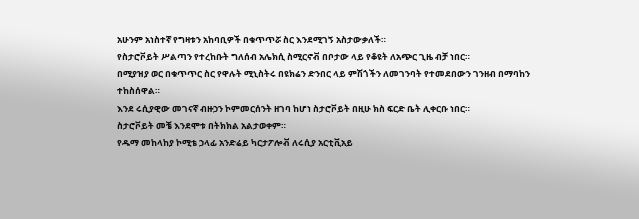አሁንም አነስተኛ የግዛቱን አከባቢዎች በቁጥጥሯ ስር እንደሚገኝ አስታውቃለች።
የስታሮቮይት ሥልጣን የተረከቡት ግለሰብ አሌክሲ ስሚርኖቭ በቦታው ላይ የቆዩት ለአጭር ጊዜ ብቻ ነበር።
በሚያዝያ ወር በቁጥጥር ስር የዋሉት ሚኒስትሩ በዩክሬን ድንበር ላይ ምሽጎችን ለመገንባት የተመደበውን ገንዘብ በማባከን ተከስሰዋል።
እንደ ሩሲያዊው መገናኛ ብዙኃን ኮምመርሰንት ዘገባ ከሆነ ስታሮቮይት በዚሁ ክስ ፍርድ ቤት ሊቀርቡ ነበር።
ስታሮቮይት መቼ እንደሞቱ በትክክል አልታወቀም።
የዱማ መከላከያ ኮሚቴ ኃላፊ አንድሬይ ካርታፖሎቭ ለሩሲያ አርቲቪአይ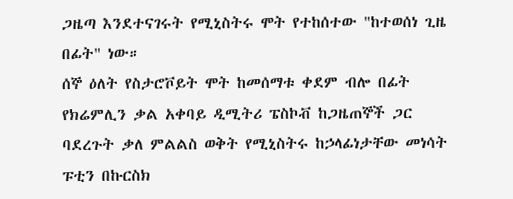ጋዜጣ እንደተናገሩት የሚኒስትሩ ሞት የተከሰተው "ከተወሰነ ጊዜ በፊት" ነው።
ሰኞ ዕለት የስታሮቮይት ሞት ከመሰማቱ ቀደም ብሎ በፊት የክሬምሊን ቃል አቀባይ ዲሚትሪ ፔስኮቭ ከጋዜጠኞች ጋር ባደረጉት ቃለ ምልልስ ወቅት የሚኒስትሩ ከኃላፊነታቸው መነሳት ፑቲን በኩርስክ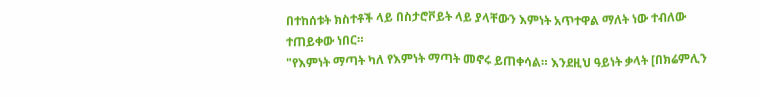በተከሰቱት ክስተቶች ላይ በስታሮቮይት ላይ ያላቸውን እምነት አጥተዋል ማለት ነው ተብለው ተጠይቀው ነበር።
"የእምነት ማጣት ካለ የእምነት ማጣት መኖሩ ይጠቀሳል። እንደዚህ ዓይነት ቃላት [በክሬምሊን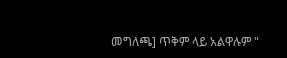መግለጫ] ጥቅም ላይ አልዋሉም "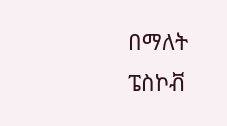በማለት ፔስኮቭ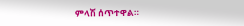ምላሽ ሰጥተዋል።